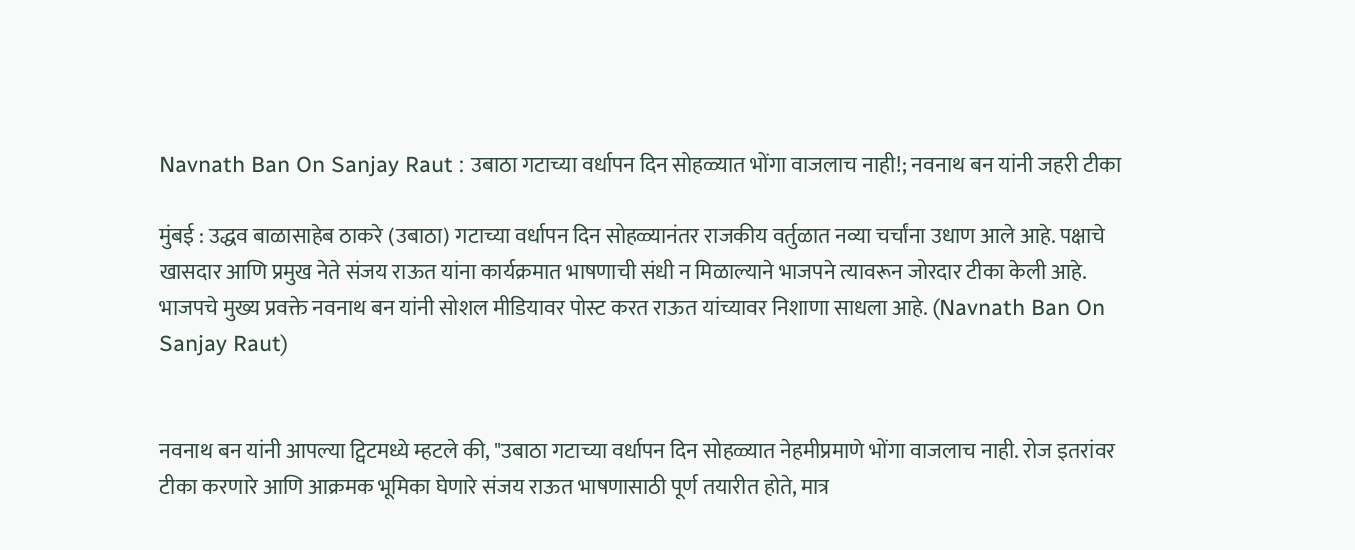Navnath Ban On Sanjay Raut : उबाठा गटाच्या वर्धापन दिन सोहळ्यात भोंगा वाजलाच नाही!; नवनाथ बन यांनी जहरी टीका

मुंबई : उद्धव बाळासाहेब ठाकरे (उबाठा) गटाच्या वर्धापन दिन सोहळ्यानंतर राजकीय वर्तुळात नव्या चर्चांना उधाण आले आहे. पक्षाचे खासदार आणि प्रमुख नेते संजय राऊत यांना कार्यक्रमात भाषणाची संधी न मिळाल्याने भाजपने त्यावरून जोरदार टीका केली आहे. भाजपचे मुख्य प्रवक्ते नवनाथ बन यांनी सोशल मीडियावर पोस्ट करत राऊत यांच्यावर निशाणा साधला आहे. (Navnath Ban On Sanjay Raut)


नवनाथ बन यांनी आपल्या ट्विटमध्ये म्हटले की, "उबाठा गटाच्या वर्धापन दिन सोहळ्यात नेहमीप्रमाणे भोंगा वाजलाच नाही. रोज इतरांवर टीका करणारे आणि आक्रमक भूमिका घेणारे संजय राऊत भाषणासाठी पूर्ण तयारीत होते, मात्र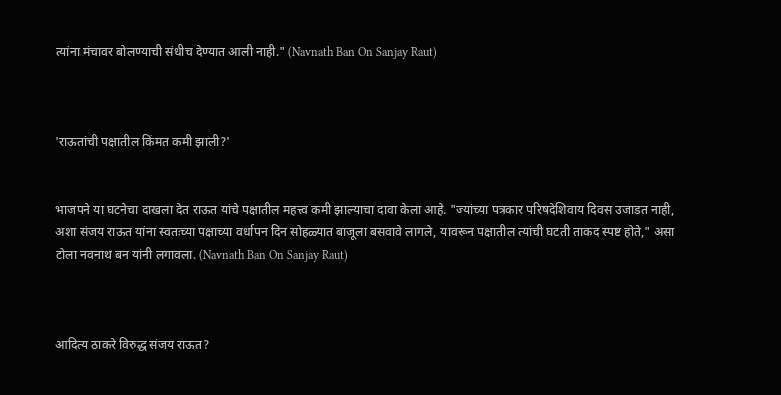त्यांना मंचावर बोलण्याची संधीच देण्यात आली नाही." (Navnath Ban On Sanjay Raut)



'राऊतांची पक्षातील किंमत कमी झाली?'


भाजपने या घटनेचा दाखला देत राऊत यांचे पक्षातील महत्त्व कमी झाल्याचा दावा केला आहे. "ज्यांच्या पत्रकार परिषदेशिवाय दिवस उजाडत नाही, अशा संजय राऊत यांना स्वतःच्या पक्षाच्या वर्धापन दिन सोहळ्यात बाजूला बसवावे लागले, यावरून पक्षातील त्यांची घटती ताकद स्पष्ट होते," असा टोला नवनाथ बन यांनी लगावला. (Navnath Ban On Sanjay Raut)



आदित्य ठाकरे विरुद्ध संजय राऊत?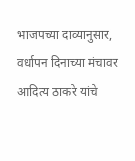भाजपच्या दाव्यानुसार, वर्धापन दिनाच्या मंचावर आदित्य ठाकरे यांचे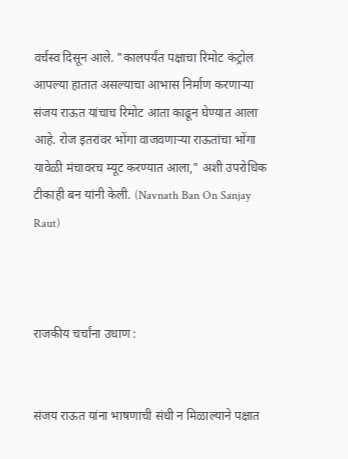वर्चस्व दिसून आले. "कालपर्यंत पक्षाचा रिमोट कंट्रोल आपल्या हातात असल्याचा आभास निर्माण करणाऱ्या संजय राऊत यांचाच रिमोट आता काढून घेण्यात आला आहे. रोज इतरांवर भोंगा वाजवणाऱ्या राऊतांचा भोंगा यावेळी मंचावरच म्यूट करण्यात आला," अशी उपरोधिक टीकाही बन यांनी केली. (Navnath Ban On Sanjay Raut)



राजकीय चर्चांना उधाण :


संजय राऊत यांना भाषणाची संधी न मिळाल्याने पक्षात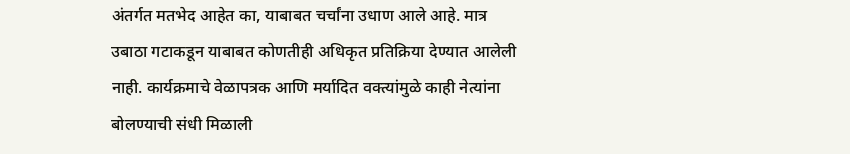अंतर्गत मतभेद आहेत का, याबाबत चर्चांना उधाण आले आहे. मात्र उबाठा गटाकडून याबाबत कोणतीही अधिकृत प्रतिक्रिया देण्यात आलेली नाही. कार्यक्रमाचे वेळापत्रक आणि मर्यादित वक्त्यांमुळे काही नेत्यांना बोलण्याची संधी मिळाली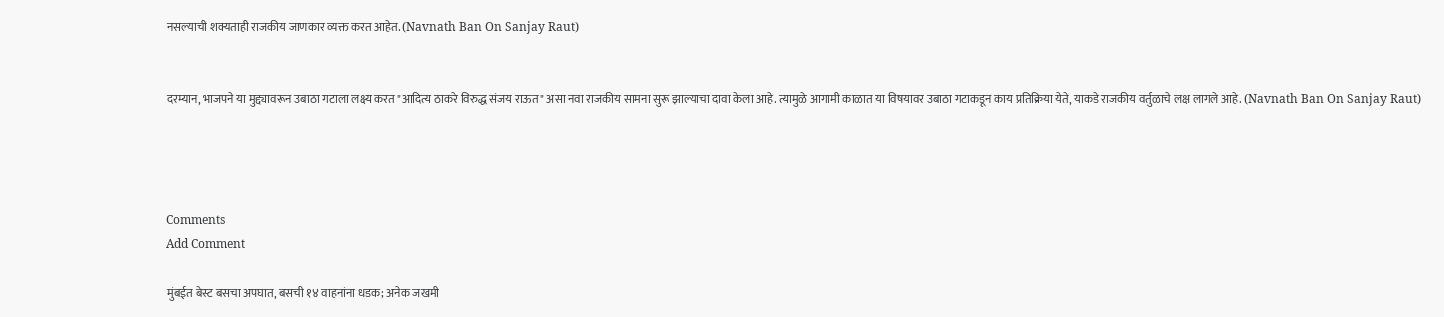नसल्याची शक्यताही राजकीय जाणकार व्यक्त करत आहेत. (Navnath Ban On Sanjay Raut)


दरम्यान, भाजपने या मुद्द्यावरून उबाठा गटाला लक्ष्य करत "आदित्य ठाकरे विरुद्ध संजय राऊत" असा नवा राजकीय सामना सुरू झाल्याचा दावा केला आहे. त्यामुळे आगामी काळात या विषयावर उबाठा गटाकडून काय प्रतिक्रिया येते, याकडे राजकीय वर्तुळाचे लक्ष लागले आहे. (Navnath Ban On Sanjay Raut)




Comments
Add Comment

मुंबईत बेस्ट बसचा अपघात, बसची १४ वाहनांना धडक; अनेक जखमी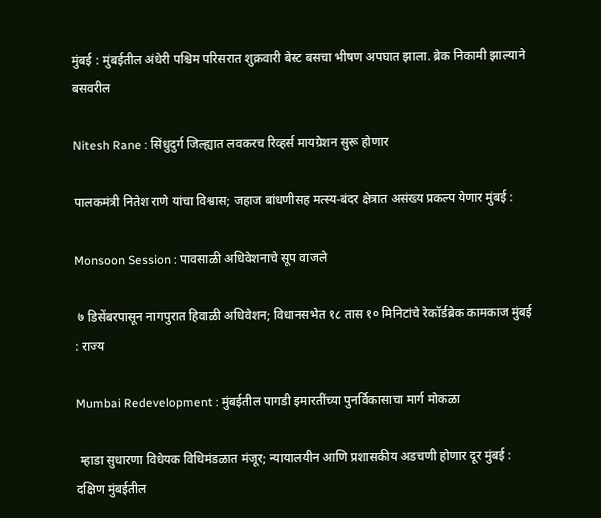मुंबई : मुंबईतील अंधेरी पश्चिम परिसरात शुक्रवारी बेस्ट बसचा भीषण अपघात झाला. ब्रेक निकामी झाल्याने बसवरील

Nitesh Rane : सिंधुदुर्ग जिल्ह्यात लवकरच रिव्हर्स मायग्रेशन सुरू होणार

पालकमंत्री नितेश राणे यांचा विश्वास; जहाज बांधणीसह मत्स्य-बंदर क्षेत्रात असंख्य प्रकल्प येणार मुंबई :

Monsoon Session : पावसाळी अधिवेशनाचे सूप वाजले

 ७ डिसेंबरपासून नागपुरात हिवाळी अधिवेशन; विधानसभेत १८ तास १० मिनिटांचे रेकॉर्डब्रेक कामकाज मुंबई : राज्य

Mumbai Redevelopment : मुंबईतील पागडी इमारतींच्या पुनर्विकासाचा मार्ग मोकळा

 म्हाडा सुधारणा विधेयक विधिमंडळात मंजूर; न्यायालयीन आणि प्रशासकीय अडचणी होणार दूर मुंबई : दक्षिण मुंबईतील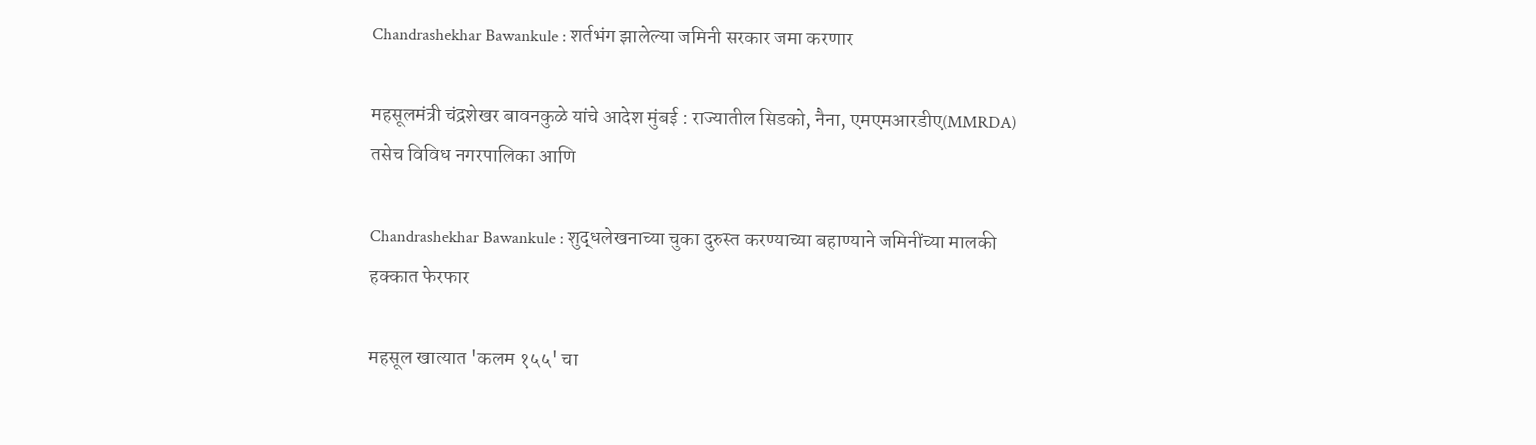Chandrashekhar Bawankule : शर्तभंग झालेल्या जमिनी सरकार जमा करणार

महसूलमंत्री चंद्रशेखर बावनकुळे यांचे आदेश मुंबई : राज्यातील सिडको, नैना, एमएमआरडीए(MMRDA) तसेच विविध नगरपालिका आणि

Chandrashekhar Bawankule : शुद्धलेखनाच्या चुका दुरुस्त करण्याच्या बहाण्याने जमिनींच्या मालकी हक्कात फेरफार

महसूल खात्यात 'कलम १५५' चा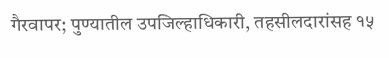गैरवापर; पुण्यातील उपजिल्हाधिकारी, तहसीलदारांसह १५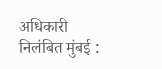अधिकारी निलंबित मुंबई :